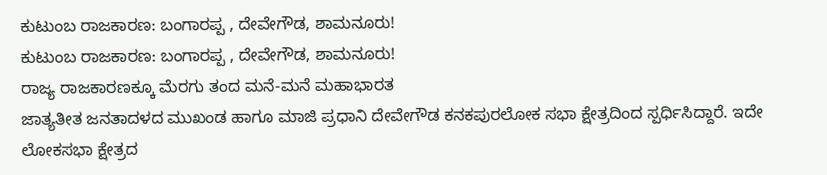ಕುಟುಂಬ ರಾಜಕಾರಣ: ಬಂಗಾರಪ್ಪ , ದೇವೇಗೌಡ, ಶಾಮನೂರು!
ಕುಟುಂಬ ರಾಜಕಾರಣ: ಬಂಗಾರಪ್ಪ , ದೇವೇಗೌಡ, ಶಾಮನೂರು!
ರಾಜ್ಯ ರಾಜಕಾರಣಕ್ಕೂ ಮೆರಗು ತಂದ ಮನೆ-ಮನೆ ಮಹಾಭಾರತ
ಜಾತ್ಯತೀತ ಜನತಾದಳದ ಮುಖಂಡ ಹಾಗೂ ಮಾಜಿ ಪ್ರಧಾನಿ ದೇವೇಗೌಡ ಕನಕಪುರಲೋಕ ಸಭಾ ಕ್ಷೇತ್ರದಿಂದ ಸ್ಪರ್ಧಿಸಿದ್ದಾರೆ. ಇದೇ ಲೋಕಸಭಾ ಕ್ಷೇತ್ರದ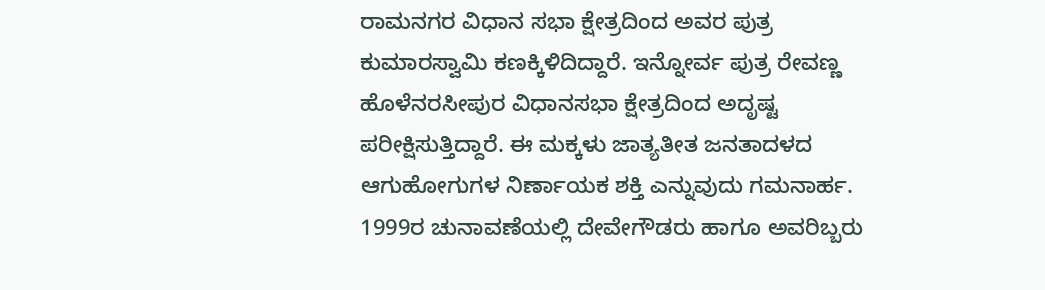ರಾಮನಗರ ವಿಧಾನ ಸಭಾ ಕ್ಷೇತ್ರದಿಂದ ಅವರ ಪುತ್ರ ಕುಮಾರಸ್ವಾಮಿ ಕಣಕ್ಕಿಳಿದಿದ್ದಾರೆ. ಇನ್ನೋರ್ವ ಪುತ್ರ ರೇವಣ್ಣ ಹೊಳೆನರಸೀಪುರ ವಿಧಾನಸಭಾ ಕ್ಷೇತ್ರದಿಂದ ಅದೃಷ್ಟ ಪರೀಕ್ಷಿಸುತ್ತಿದ್ದಾರೆ. ಈ ಮಕ್ಕಳು ಜಾತ್ಯತೀತ ಜನತಾದಳದ ಆಗುಹೋಗುಗಳ ನಿರ್ಣಾಯಕ ಶಕ್ತಿ ಎನ್ನುವುದು ಗಮನಾರ್ಹ.
1999ರ ಚುನಾವಣೆಯಲ್ಲಿ ದೇವೇಗೌಡರು ಹಾಗೂ ಅವರಿಬ್ಬರು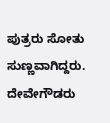ಪುತ್ರರು ಸೋತು ಸುಣ್ಣವಾಗಿದ್ದರು. ದೇವೇಗೌಡರು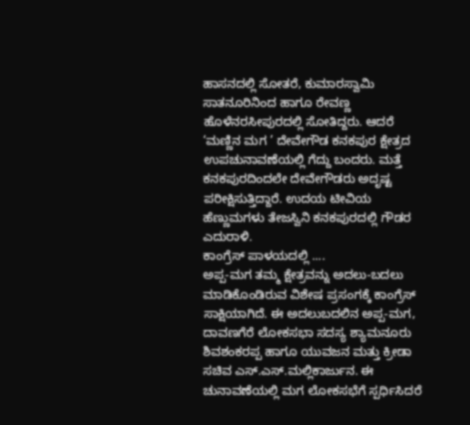ಹಾಸನದಲ್ಲಿ ಸೋತರೆ, ಕುಮಾರಸ್ವಾಮಿ ಸಾತನೂರಿನಿಂದ ಹಾಗೂ ರೇವಣ್ಣ ಹೊಳೆನರಸೀಪುರದಲ್ಲಿ ಸೋತಿದ್ದರು. ಆದರೆ ‘ಮಣ್ಣಿನ ಮಗ ’ ದೇವೇಗೌಡ ಕನಕಪುರ ಕ್ಷೇತ್ರದ ಉಪಚುನಾವಣೆಯಲ್ಲಿ ಗೆದ್ದು ಬಂದರು. ಮತ್ತೆ ಕನಕಪುರದಿಂದಲೇ ದೇವೇಗೌಡರು ಅದೃಷ್ಟ ಪರೀಕ್ಷಿಸುತ್ತಿದ್ದಾರೆ. ಉದಯ ಟೀವಿಯ ಹೆಣ್ಣುಮಗಳು ತೇಜಸ್ವಿನಿ ಕನಕಪುರದಲ್ಲಿ ಗೌಡರ ಎದುರಾಳಿ.
ಕಾಂಗ್ರೆಸ್ ಪಾಳಯದಲ್ಲಿ ....
ಅಪ್ಪ-ಮಗ ತಮ್ಮ ಕ್ಷೇತ್ರವನ್ನು ಅದಲು-ಬದಲು ಮಾಡಿಕೊಂಡಿರುವ ವಿಶೇಷ ಪ್ರಸಂಗಕ್ಕೆ ಕಾಂಗ್ರೆಸ್ ಸಾಕ್ಷಿಯಾಗಿದೆ. ಈ ಅದಲುಬದಲಿನ ಅಪ್ಪ-ಮಗ, ದಾವಣಗೆರೆ ಲೋಕಸಭಾ ಸದಸ್ಯ ಶ್ಯಾಮನೂರು ಶಿವಶಂಕರಪ್ಪ ಹಾಗೂ ಯುವಜನ ಮತ್ತು ಕ್ರೀಡಾ ಸಚಿವ ಎಸ್.ಎಸ್.ಮಲ್ಲಿಕಾರ್ಜುನ. ಈ ಚುನಾವಣೆಯಲ್ಲಿ ಮಗ ಲೋಕಸಭೆಗೆ ಸ್ಪರ್ಧಿಸಿದರೆ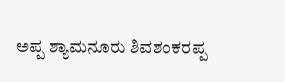ಅಪ್ಪ ಶ್ಯಾಮನೂರು ಶಿವಶಂಕರಪ್ಪ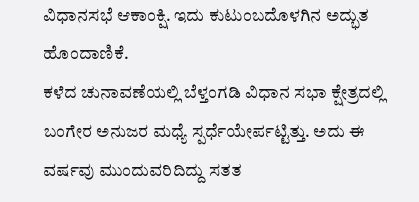ವಿಧಾನಸಭೆ ಆಕಾಂಕ್ಷಿ. ಇದು ಕುಟುಂಬದೊಳಗಿನ ಅದ್ಭುತ ಹೊಂದಾಣಿಕೆ.
ಕಳೆದ ಚುನಾವಣೆಯಲ್ಲಿ ಬೆಳ್ತಂಗಡಿ ವಿಧಾನ ಸಭಾ ಕ್ಷೇತ್ರದಲ್ಲಿ ಬಂಗೇರ ಅನುಜರ ಮಧ್ಯೆ ಸ್ಪರ್ಧೆಯೇರ್ಪಟ್ಟಿತ್ತು. ಅದು ಈ ವರ್ಷವು ಮುಂದುವರಿದಿದ್ದು ಸತತ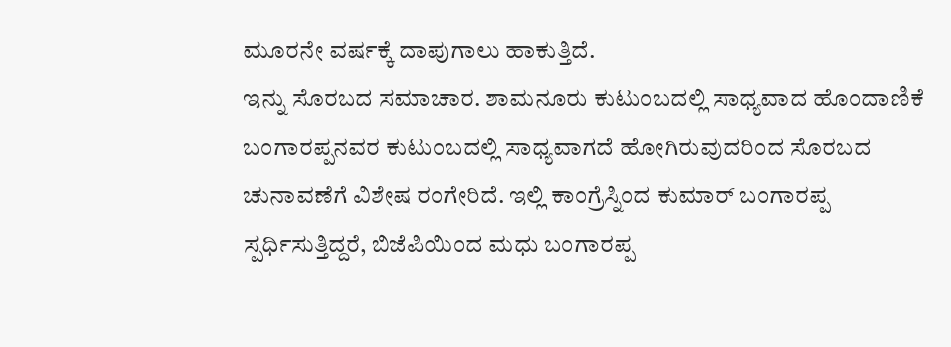ಮೂರನೇ ವರ್ಷಕ್ಕೆ ದಾಪುಗಾಲು ಹಾಕುತ್ತಿದೆ.
ಇನ್ನು ಸೊರಬದ ಸಮಾಚಾರ. ಶಾಮನೂರು ಕುಟುಂಬದಲ್ಲಿ ಸಾಧ್ಯವಾದ ಹೊಂದಾಣಿಕೆ ಬಂಗಾರಪ್ಪನವರ ಕುಟುಂಬದಲ್ಲಿ ಸಾಧ್ಯವಾಗದೆ ಹೋಗಿರುವುದರಿಂದ ಸೊರಬದ ಚುನಾವಣೆಗೆ ವಿಶೇಷ ರಂಗೇರಿದೆ. ಇಲ್ಲಿ ಕಾಂಗ್ರೆಸ್ನಿಂದ ಕುಮಾರ್ ಬಂಗಾರಪ್ಪ ಸ್ಪರ್ಧಿಸುತ್ತಿದ್ದರೆ, ಬಿಜೆಪಿಯಿಂದ ಮಧು ಬಂಗಾರಪ್ಪ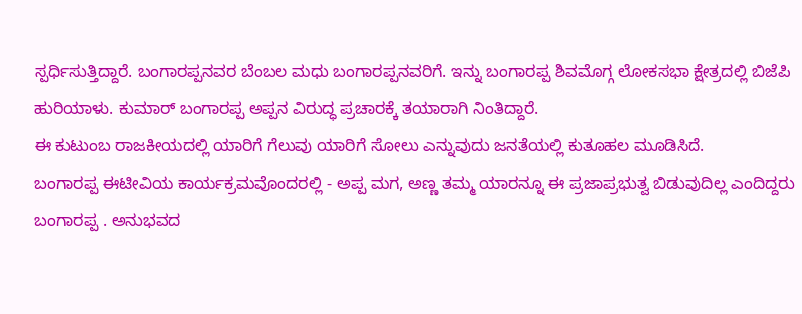ಸ್ಪರ್ಧಿಸುತ್ತಿದ್ದಾರೆ. ಬಂಗಾರಪ್ಪನವರ ಬೆಂಬಲ ಮಧು ಬಂಗಾರಪ್ಪನವರಿಗೆ. ಇನ್ನು ಬಂಗಾರಪ್ಪ ಶಿವಮೊಗ್ಗ ಲೋಕಸಭಾ ಕ್ಷೇತ್ರದಲ್ಲಿ ಬಿಜೆಪಿ ಹುರಿಯಾಳು. ಕುಮಾರ್ ಬಂಗಾರಪ್ಪ ಅಪ್ಪನ ವಿರುದ್ಧ ಪ್ರಚಾರಕ್ಕೆ ತಯಾರಾಗಿ ನಿಂತಿದ್ದಾರೆ.
ಈ ಕುಟುಂಬ ರಾಜಕೀಯದಲ್ಲಿ ಯಾರಿಗೆ ಗೆಲುವು ಯಾರಿಗೆ ಸೋಲು ಎನ್ನುವುದು ಜನತೆಯಲ್ಲಿ ಕುತೂಹಲ ಮೂಡಿಸಿದೆ.
ಬಂಗಾರಪ್ಪ ಈಟೀವಿಯ ಕಾರ್ಯಕ್ರಮವೊಂದರಲ್ಲಿ - ಅಪ್ಪ ಮಗ, ಅಣ್ಣ ತಮ್ಮ ಯಾರನ್ನೂ ಈ ಪ್ರಜಾಪ್ರಭುತ್ವ ಬಿಡುವುದಿಲ್ಲ ಎಂದಿದ್ದರು ಬಂಗಾರಪ್ಪ . ಅನುಭವದ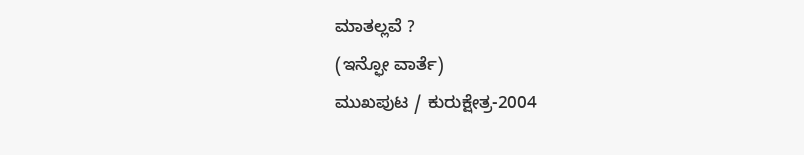ಮಾತಲ್ಲವೆ ?
(ಇನ್ಫೋ ವಾರ್ತೆ)
ಮುಖಪುಟ / ಕುರುಕ್ಷೇತ್ರ-2004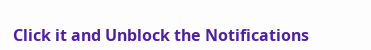Click it and Unblock the Notifications